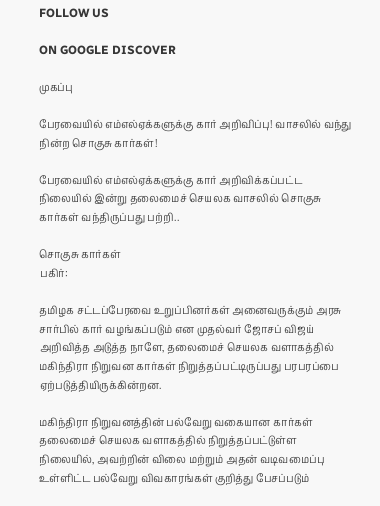FOLLOW US

ON GOOGLE DISCOVER

முகப்பு

பேரவையில் எம்எல்ஏக்களுக்கு கார் அறிவிப்பு! வாசலில் வந்து நின்ற சொகுசு கார்கள்!

பேரவையில் எம்எல்ஏக்களுக்கு கார் அறிவிக்கப்பட்ட நிலையில் இன்று தலைமைச் செயலக வாசலில் சொகுசு கார்கள் வந்திருப்பது பற்றி..

சொகுசு கார்கள்
பகிர்:

தமிழக சட்டப்பேரவை உறுப்பினர்கள் அனைவருக்கும் அரசு சார்பில் கார் வழங்கப்படும் என முதல்வர் ஜோசப் விஜய் அறிவித்த அடுத்த நாளே, தலைமைச் செயலக வளாகத்தில் மகிந்திரா நிறுவன கார்கள் நிறுத்தப்பட்டிருப்பது பரபரப்பை ஏற்படுத்தியிருக்கின்றன.

மகிந்திரா நிறுவனத்தின் பல்வேறு வகையான கார்கள் தலைமைச் செயலக வளாகத்தில் நிறுத்தப்பட்டுள்ள நிலையில், அவற்றின் விலை மற்றும் அதன் வடிவமைப்பு உள்ளிட்ட பல்வேறு விவகாரங்கள் குறித்து பேசப்படும்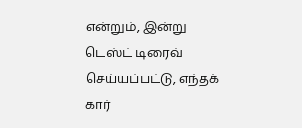என்றும், இன்று டெஸ்ட் டிரைவ் செய்யப்பட்டு, எந்தக் கார்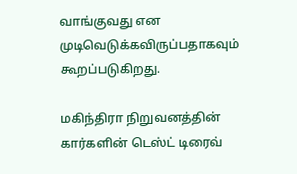வாங்குவது என முடிவெடுக்கவிருப்பதாகவும் கூறப்படுகிறது.

மகிந்திரா நிறுவனத்தின் கார்களின் டெஸ்ட் டிரைவ்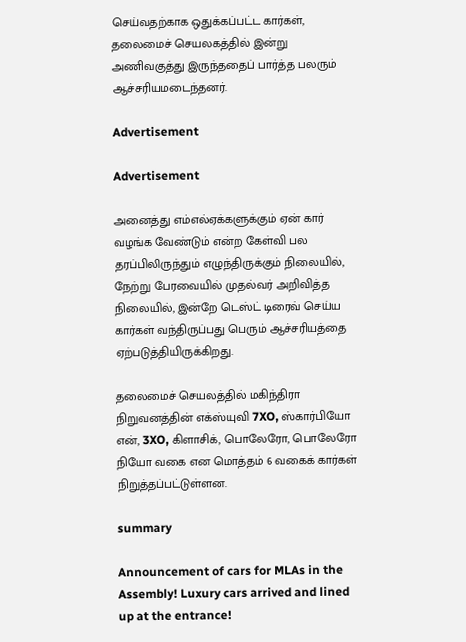செய்வதற்காக ஒதுக்கப்பட்ட கார்கள், தலைமைச் செயலகத்தில் இன்று அணிவகுத்து இருந்ததைப் பார்த்த பலரும் ஆச்சரியமடைந்தனர்.

Advertisement

Advertisement

அனைத்து எம்எல்ஏக்களுக்கும் ஏன் கார் வழங்க வேண்டும் என்ற கேள்வி பல தரப்பிலிருந்தும் எழுந்திருக்கும் நிலையில், நேற்று பேரவையில் முதல்வர் அறிவித்த நிலையில், இன்றே டெஸ்ட் டிரைவ் செய்ய கார்கள் வந்திருப்பது பெரும் ஆச்சரியத்தை ஏற்படுத்தியிருக்கிறது.

தலைமைச் செயலத்தில் மகிந்திரா நிறுவனத்தின் எக்ஸ்யுவி 7XO, ஸ்கார்பியோ என், 3XO, கிளாசிக், பொலேரோ, பொலேரோ நியோ வகை என மொத்தம் 6 வகைக் கார்கள் நிறுத்தப்பட்டுள்ளன.

summary

Announcement of cars for MLAs in the Assembly! Luxury cars arrived and lined up at the entrance!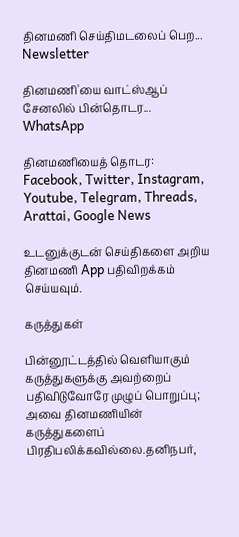தினமணி செய்திமடலைப் பெற... Newsletter

தினமணி'யை வாட்ஸ்ஆப் சேனலில் பின்தொடர... WhatsApp

தினமணியைத் தொடர: Facebook, Twitter, Instagram, Youtube, Telegram, Threads, Arattai, Google News

உடனுக்குடன் செய்திகளை அறிய தினமணி App பதிவிறக்கம் செய்யவும்.

கருத்துகள்

பின்னூட்டத்தில் வெளியாகும் கருத்துகளுக்கு அவற்றைப் பதிவிடுவோரே முழுப் பொறுப்பு; அவை தினமணியின் கருத்துகளைப் பிரதிபலிக்கவில்லை.தனிநபர்,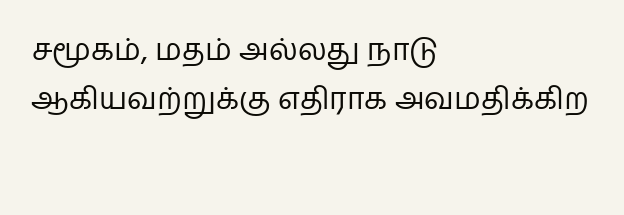சமூகம், மதம் அல்லது நாடு ஆகியவற்றுக்கு எதிராக அவமதிக்கிற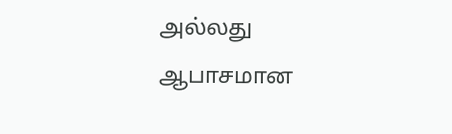அல்லது ஆபாசமான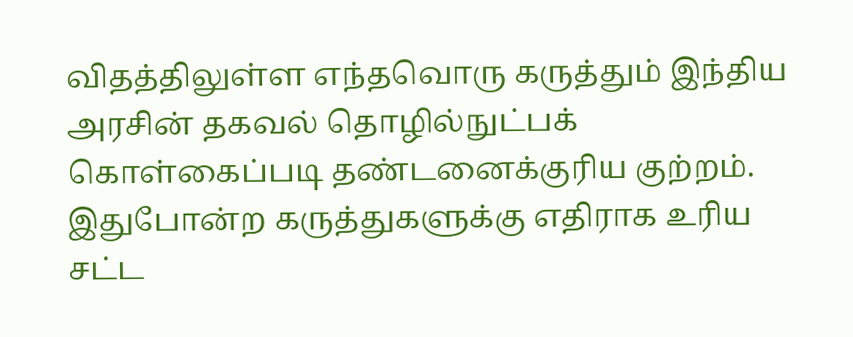விதத்திலுள்ள எந்தவொரு கருத்தும் இந்திய அரசின் தகவல் தொழில்நுட்பக் கொள்கைப்படி தண்டனைக்குரிய குற்றம். இதுபோன்ற கருத்துகளுக்கு எதிராக உரிய சட்ட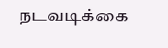நடவடிக்கை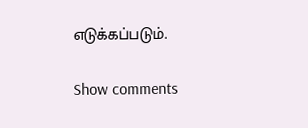எடுக்கப்படும்.

Show comments